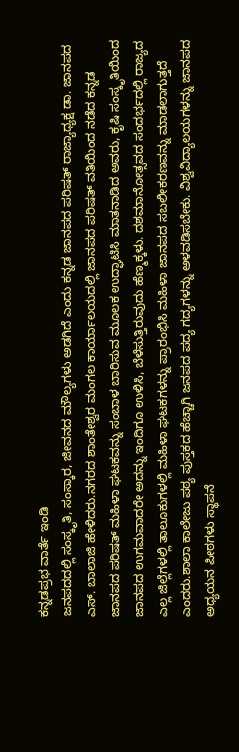ಕನ್ನಡಪ್ರಭ ವಾರ್ತೆ ಇಂಡಿ
ಜನಪದದಲ್ಲಿ ಸಂಸ್ಕೃತಿ, ಸಂಸ್ಕಾರ, ಜೀವನದ ಮೌಲ್ಯಗಳು ಅಡಗಿದೆ ಎಂದು ಕನ್ನಡ ಜಾನಪದ ಪರಿಷತ್ ರಾಜ್ಯಾಧ್ಯಕ್ಷ ಡಾ. ಜಾನಪದ ಎಸ್. ಬಾಲಾಜಿ ಹೇಳಿದರು.ನಗರದ ಶಾಂತೇಶ್ವರ ಮಂಗಲ ಕಾರ್ಯಾಲಯದಲ್ಲಿ ಜಾನಪದ ಪರಿಷತ್ ವತಿಯಿಂದ ನಡೆದ ಕನ್ನಡ ಜಾನಪದ ಪರಿಷತ್ ಮಹಿಳಾ ಘಟಕವನ್ನು ಸಂಬಾಳ ಬಾರಿಸುವ ಮೂಲಕ ಉದ್ಘಾಟಿಸಿ ಮಾತನಾಡಿದ ಅವರು, ಕೃಷಿ ಸಂಸ್ಕೃತಿಯಿಂದ ಜಾನಪದ ಉಗಮವಾದರೇ ಅದನ್ನು ಇಂದಿಗೂ ಉಳಿಸಿ, ಬೆಳೆಸುತ್ತಿರುವುದು ಹೆಣ್ಮಕ್ಕಳು. ದಶಮಾನೋತ್ಸವದ ಸಂದರ್ಭದಲ್ಲಿ ರಾಜ್ಯದ ಎಲ್ಲ ಜಿಲ್ಲೆಗಳಲ್ಲಿ ತಾಲೂಕುಗಳಲ್ಲಿ ಮಹಿಳಾ ಘಟಕಗಳನ್ನು ಪ್ರಾರಂಭಿಸಿ ಮಹಿಳಾ ಜಾನಪದ ಸಬಲೀಕರಣವನ್ನು ಮಾಡಲಾಗುತ್ತದೆ ಎಂದರು.ಶಾಲಾ ಕಾಲೇಜು ಪಠ್ಯ ಪುಸ್ತಕದ ಹೆಚ್ಚಾಗಿ ಜನಪದ ಪದ್ಯ ಗದ್ಯಗಳನ್ನು ಅಳವಡಿಸಬೇಕು. ವಿಶ್ವವಿದ್ಯಾಲಯಗಳನ್ನು ಜಾನಪದ ಅಧ್ಯಯನ ಪೀಠಗಳು ಸ್ಥಾಪನೆ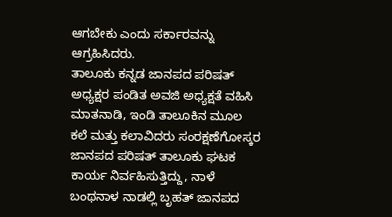ಆಗಬೇಕು ಎಂದು ಸರ್ಕಾರವನ್ನು ಆಗ್ರಹಿಸಿದರು.
ತಾಲೂಕು ಕನ್ನಡ ಜಾನಪದ ಪರಿಷತ್ ಅಧ್ಯಕ್ಷರ ಪಂಡಿತ ಅವಜಿ ಅಧ್ಯಕ್ಷತೆ ವಹಿಸಿ ಮಾತನಾಡಿ, ಇಂಡಿ ತಾಲೂಕಿನ ಮೂಲ ಕಲೆ ಮತ್ತು ಕಲಾವಿದರು ಸಂರಕ್ಷಣೆಗೋಸ್ಕರ ಜಾನಪದ ಪರಿಷತ್ ತಾಲೂಕು ಘಟಕ ಕಾರ್ಯ ನಿರ್ವಹಿಸುತ್ತಿದ್ದು, ನಾಳೆ ಬಂಥನಾಳ ನಾಡಲ್ಲಿ ಬೃಹತ್ ಜಾನಪದ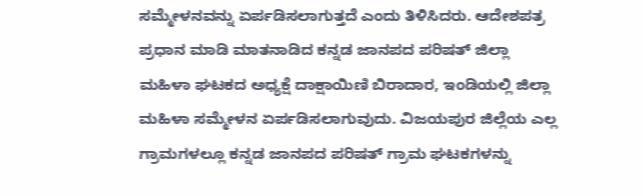ಸಮ್ಮೇಳನವನ್ನು ಏರ್ಪಡಿಸಲಾಗುತ್ತದೆ ಎಂದು ತಿಳಿಸಿದರು. ಆದೇಶಪತ್ರ ಪ್ರಧಾನ ಮಾಡಿ ಮಾತನಾಡಿದ ಕನ್ನಡ ಜಾನಪದ ಪರಿಷತ್ ಜಿಲ್ಲಾ ಮಹಿಳಾ ಘಟಕದ ಅಧ್ಯಕ್ಷೆ ದಾಕ್ಷಾಯಿಣಿ ಬಿರಾದಾರ, ಇಂಡಿಯಲ್ಲಿ ಜಿಲ್ಲಾ ಮಹಿಳಾ ಸಮ್ಮೇಳನ ಏರ್ಪಡಿಸಲಾಗುವುದು. ವಿಜಯಪುರ ಜಿಲ್ಲೆಯ ಎಲ್ಲ ಗ್ರಾಮಗಳಲ್ಲೂ ಕನ್ನಡ ಜಾನಪದ ಪರಿಷತ್ ಗ್ರಾಮ ಘಟಕಗಳನ್ನು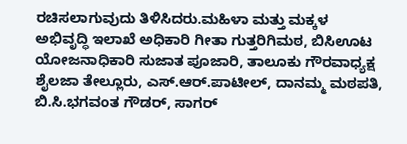ರಚಿಸಲಾಗುವುದು ತಿಳಿಸಿದರು.ಮಹಿಳಾ ಮತ್ತು ಮಕ್ಕಳ ಅಭಿವೃದ್ಧಿ ಇಲಾಖೆ ಅಧಿಕಾರಿ ಗೀತಾ ಗುತ್ತರಿಗಿಮಠ, ಬಿಸಿಊಟ ಯೋಜನಾಧಿಕಾರಿ ಸುಜಾತ ಪೂಜಾರಿ, ತಾಲೂಕು ಗೌರವಾಧ್ಯಕ್ಷ ಶೈಲಜಾ ತೇಲ್ಲೂರು, ಎಸ್.ಆರ್.ಪಾಟೀಲ್, ದಾನಮ್ಮ ಮಠಪತಿ, ಬಿ.ಸಿ.ಭಗವಂತ ಗೌಡರ್, ಸಾಗರ್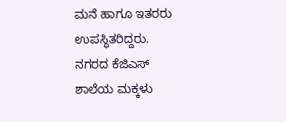ಮನೆ ಹಾಗೂ ಇತರರು ಉಪಸ್ಥಿತರಿದ್ದರು.
ನಗರದ ಕೆಜಿಎಸ್ ಶಾಲೆಯ ಮಕ್ಕಳು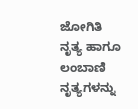ಜೋಗಿತಿ ನೃತ್ಯ ಹಾಗೂ ಲಂಬಾಣಿ ನೃತ್ಯಗಳನ್ನು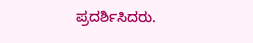ಪ್ರದರ್ಶಿಸಿದರು.